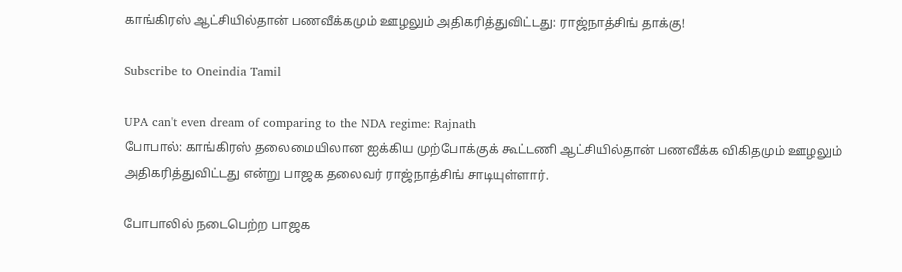காங்கிரஸ் ஆட்சியில்தான் பணவீக்கமும் ஊழலும் அதிகரித்துவிட்டது: ராஜ்நாத்சிங் தாக்கு!

Subscribe to Oneindia Tamil

UPA can't even dream of comparing to the NDA regime: Rajnath
போபால்: காங்கிரஸ் தலைமையிலான ஐக்கிய முற்போக்குக் கூட்டணி ஆட்சியில்தான் பணவீக்க விகிதமும் ஊழலும் அதிகரித்துவிட்டது என்று பாஜக தலைவர் ராஜ்நாத்சிங் சாடியுள்ளார்.

போபாலில் நடைபெற்ற பாஜக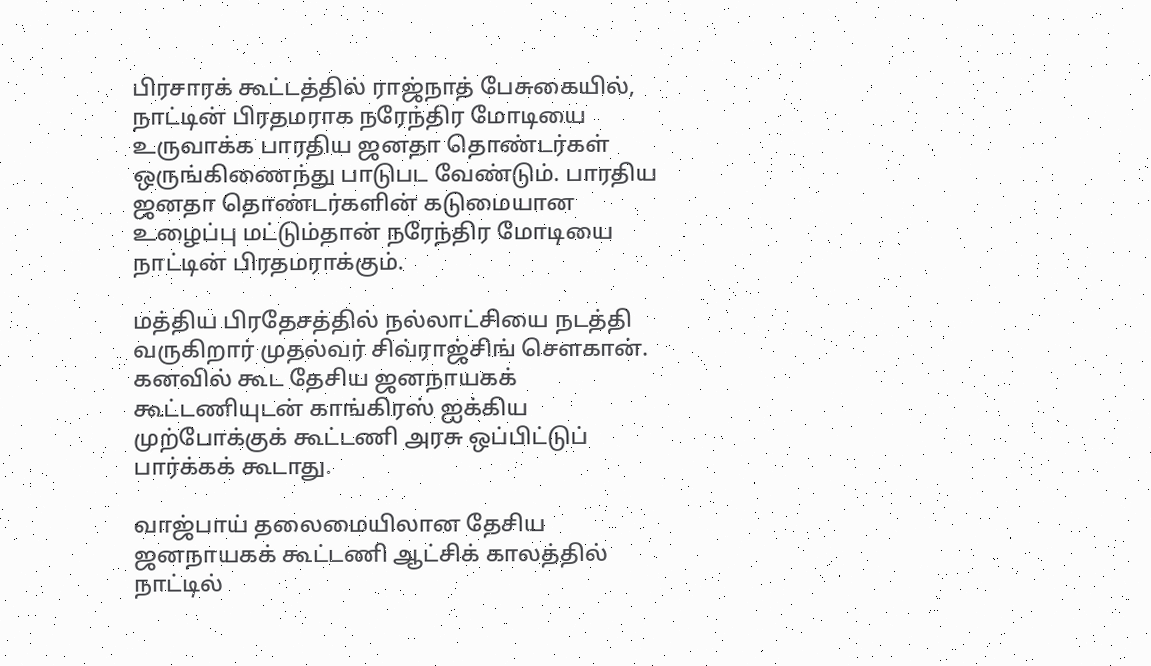பிரசாரக் கூட்டத்தில் ராஜ்நாத் பேசுகையில், நாட்டின் பிரதமராக நரேந்திர மோடியை உருவாக்க பாரதிய ஜனதா தொண்டர்கள் ஒருங்கிணைந்து பாடுபட வேண்டும். பாரதிய ஜனதா தொண்டர்களின் கடுமையான உழைப்பு மட்டும்தான் நரேந்திர மோடியை நாட்டின் பிரதமராக்கும்.

மத்திய பிரதேசத்தில் நல்லாட்சியை நடத்தி வருகிறார் முதல்வர் சிவ்ராஜ்சிங் செளகான். கனவில் கூட தேசிய ஜனநாயகக் கூட்டணியுடன் காங்கிரஸ் ஐக்கிய முற்போக்குக் கூட்டணி அரசு ஒப்பிட்டுப் பார்க்கக் கூடாது.

வாஜ்பாய் தலைமையிலான தேசிய ஜனநாயகக் கூட்டணி ஆட்சிக் காலத்தில் நாட்டில்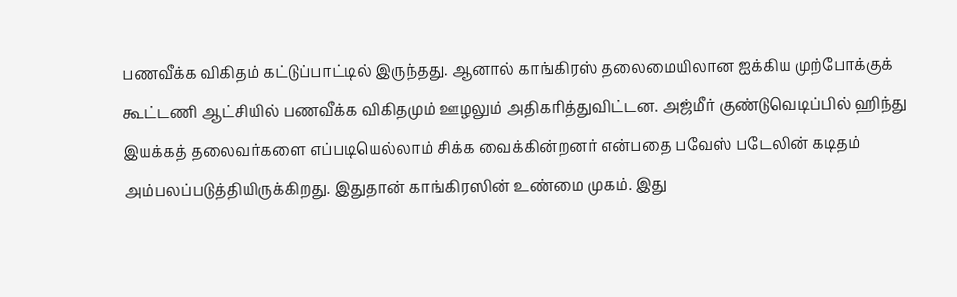பணவீக்க விகிதம் கட்டுப்பாட்டில் இருந்தது. ஆனால் காங்கிரஸ் தலைமையிலான ஐக்கிய முற்போக்குக் கூட்டணி ஆட்சியில் பணவீக்க விகிதமும் ஊழலும் அதிகரித்துவிட்டன. அஜ்மீர் குண்டுவெடிப்பில் ஹிந்து இயக்கத் தலைவர்களை எப்படியெல்லாம் சிக்க வைக்கின்றனர் என்பதை பவேஸ் படேலின் கடிதம் அம்பலப்படுத்தியிருக்கிறது. இதுதான் காங்கிரஸின் உண்மை முகம். இது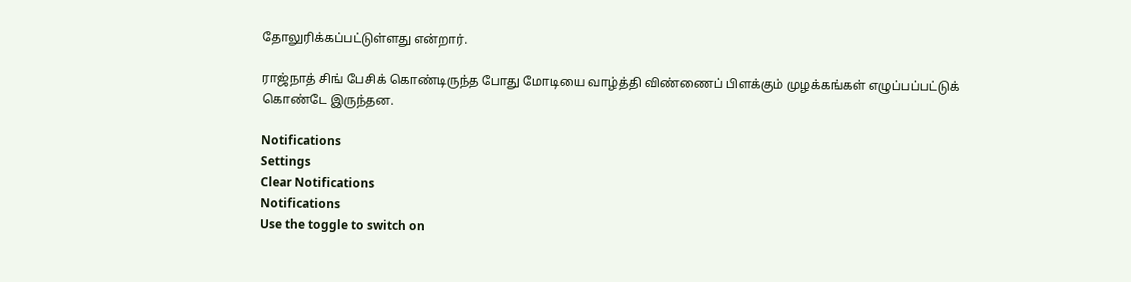தோலுரிக்கப்பட்டுள்ளது என்றார்.

ராஜ்நாத் சிங் பேசிக் கொண்டிருந்த போது மோடியை வாழ்த்தி விண்ணைப் பிளக்கும் முழக்கங்கள் எழுப்பப்பட்டுக் கொண்டே இருந்தன.

Notifications
Settings
Clear Notifications
Notifications
Use the toggle to switch on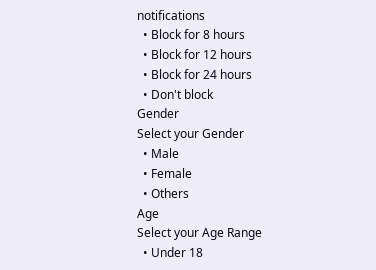notifications
  • Block for 8 hours
  • Block for 12 hours
  • Block for 24 hours
  • Don't block
Gender
Select your Gender
  • Male
  • Female
  • Others
Age
Select your Age Range
  • Under 18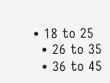• 18 to 25
  • 26 to 35
  • 36 to 45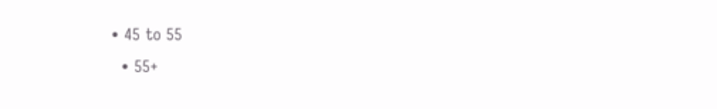• 45 to 55
  • 55+